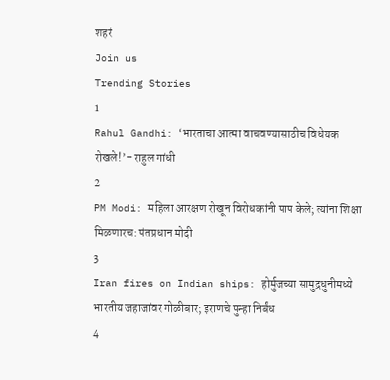शहरं
Join us
Trending Stories
1
Rahul Gandhi: ‘भारताचा आत्मा वाचवण्यासाठीच विधेयक रोखले!’- राहुल गांधी
2
PM Modi: महिला आरक्षण रोखून विरोधकांनी पाप केले; त्यांना शिक्षा मिळणारच: पंतप्रधान मोदी
3
Iran fires on Indian ships: होर्मुजच्या सामुद्रधुनीमध्ये भारतीय जहाजांवर गोळीबार; इराणचे पुन्हा निर्बंध
4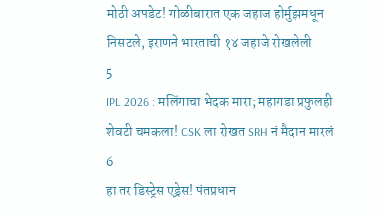मोठी अपडेट! गोळीबारात एक जहाज होर्मुझमधून निसटले, इराणने भारताची १४ जहाजे रोखलेली
5
IPL 2026 : मलिंगाचा भेदक मारा; महागडा प्रफुलही शेवटी चमकला! CSK ला रोखत SRH नं मैदान मारलं
6
हा तर डिस्ट्रेस एड्रेस! पंतप्रधान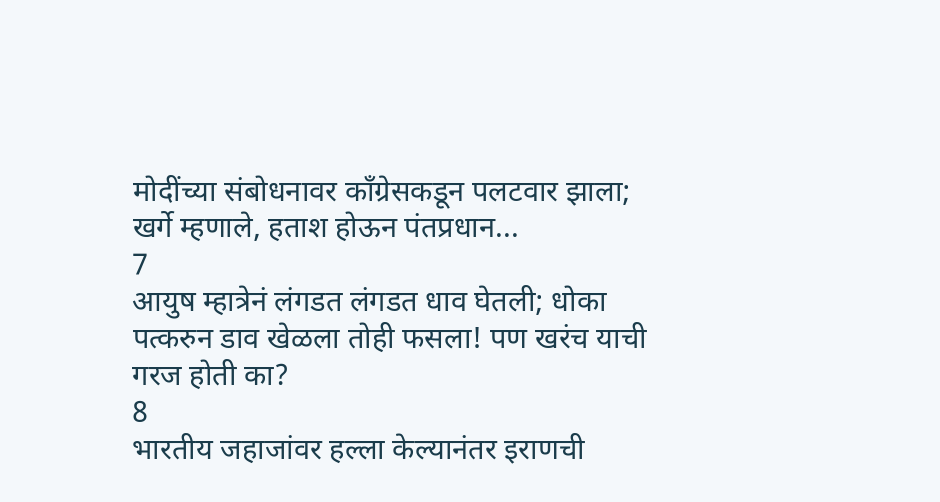मोदींच्या संबोधनावर काँग्रेसकडून पलटवार झाला; खर्गे म्हणाले, हताश होऊन पंतप्रधान...
7
आयुष म्हात्रेनं लंगडत लंगडत धाव घेतली; धोका पत्करुन डाव खेळला तोही फसला! पण खरंच याची गरज होती का?
8
भारतीय जहाजांवर हल्ला केल्यानंतर इराणची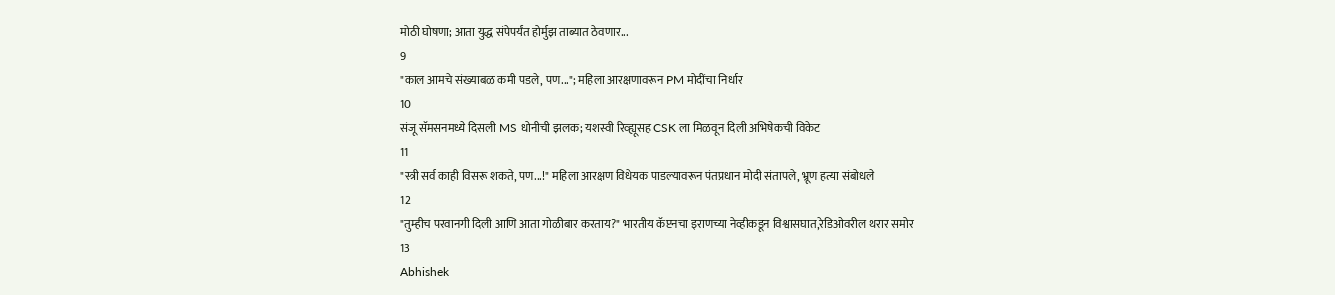मोठी घोषणा; आता युद्ध संपेपर्यंत होर्मुझ ताब्यात ठेवणार...
9
"काल आमचे संख्याबळ कमी पडले, पण..."; महिला आरक्षणावरून PM मोदींचा निर्धार
10
संजू सॅमसनमध्ये दिसली MS धोनीची झलक; यशस्वी रिव्ह्यूसह CSK ला मिळवून दिली अभिषेकची विकेट
11
"स्त्री सर्व काही विसरू शकते, पण...!" महिला आरक्षण विधेयक पाडल्यावरून पंतप्रधान मोदी संतापले, भ्रूण हत्या संबोधले
12
"तुम्हीच परवानगी दिली आणि आता गोळीबार करताय?" भारतीय कॅप्टनचा इराणच्या नेव्हीकडून विश्वासघात,रेडिओवरील थरार समोर
13
Abhishek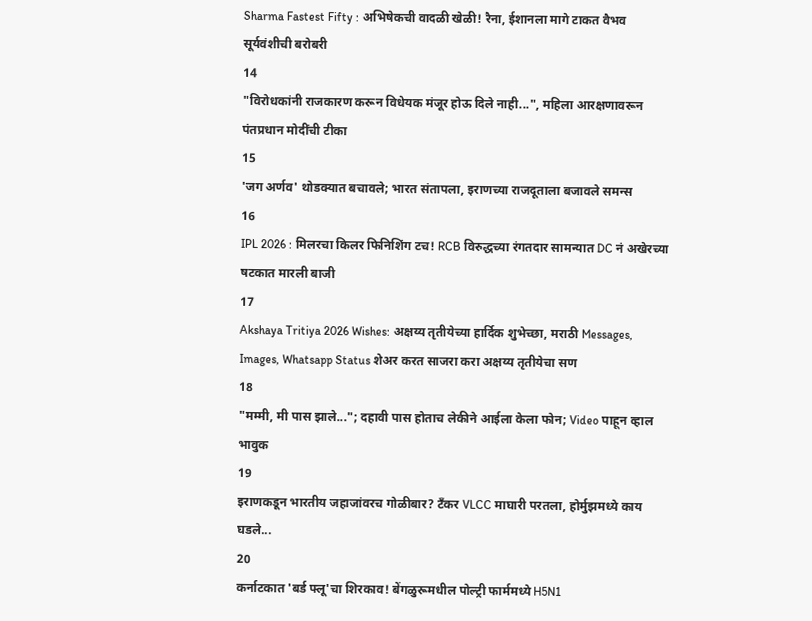Sharma Fastest Fifty : अभिषेकची वादळी खेळी! रैना, ईशानला मागे टाकत वैभव सूर्यवंशीची बरोबरी
14
"विरोधकांनी राजकारण करून विधेयक मंजूर होऊ दिले नाही...", महिला आरक्षणावरून पंतप्रधान मोदींची टीका
15
'जग अर्णव' थोडक्यात बचावले; भारत संतापला, इराणच्या राजदूताला बजावले समन्स
16
IPL 2026 : मिलरचा किलर फिनिशिंग टच! RCB विरुद्धच्या रंगतदार सामन्यात DC नं अखेरच्या षटकात मारली बाजी
17
Akshaya Tritiya 2026 Wishes: अक्षय्य तृतीयेच्या हार्दिक शुभेच्छा, मराठी Messages, Images, Whatsapp Status शेअर करत साजरा करा अक्षय्य तृतीयेचा सण
18
"मम्मी, मी पास झाले..."; दहावी पास होताच लेकीने आईला केला फोन; Video पाहून व्हाल भावुक
19
इराणकडून भारतीय जहाजांवरच गोळीबार? टँकर VLCC माघारी परतला, होर्मुझमध्ये काय घडले...
20
कर्नाटकात 'बर्ड फ्लू'चा शिरकाव! बेंगळुरूमधील पोल्ट्री फार्ममध्ये H5N1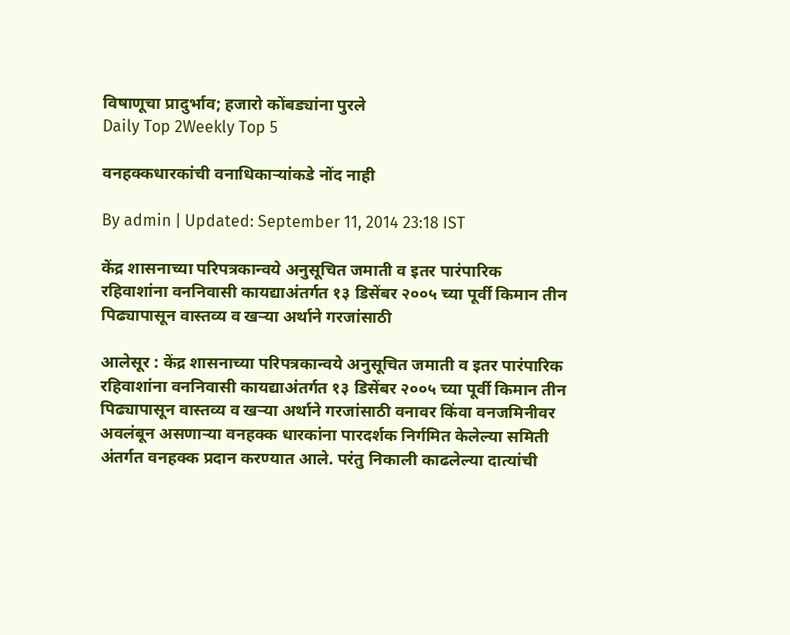विषाणूचा प्रादुर्भाव; हजारो कोंबड्यांना पुरले
Daily Top 2Weekly Top 5

वनहक्कधारकांची वनाधिकाऱ्यांकडे नोंद नाही

By admin | Updated: September 11, 2014 23:18 IST

केंद्र शासनाच्या परिपत्रकान्वये अनुसूचित जमाती व इतर पारंपारिक रहिवाशांना वननिवासी कायद्याअंतर्गत १३ डिसेंबर २००५ च्या पूर्वी किमान तीन पिढ्यापासून वास्तव्य व खऱ्या अर्थाने गरजांसाठी

आलेसूर : केंद्र शासनाच्या परिपत्रकान्वये अनुसूचित जमाती व इतर पारंपारिक रहिवाशांना वननिवासी कायद्याअंतर्गत १३ डिसेंबर २००५ च्या पूर्वी किमान तीन पिढ्यापासून वास्तव्य व खऱ्या अर्थाने गरजांसाठी वनावर किंवा वनजमिनीवर अवलंबून असणाऱ्या वनहक्क धारकांना पारदर्शक निर्गमित केलेल्या समिती अंतर्गत वनहक्क प्रदान करण्यात आले. परंतु निकाली काढलेल्या दात्यांची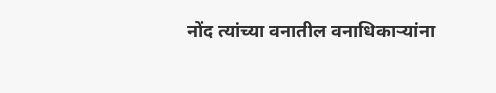नोंद त्यांच्या वनातील वनाधिकाऱ्यांना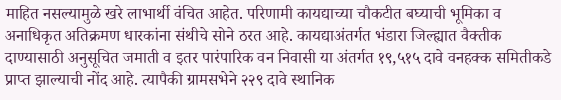माहित नसल्यामुळे खरे लाभार्थी वंचित आहेत. परिणामी कायद्याच्या चौकटीत बघ्याची भूमिका व अनाधिकृत अतिक्रमण धारकांना संथीचे सोने ठरत आहे. कायद्याअंतर्गत भंडारा जिल्ह्यात वैक्तीक दाण्यासाठी अनुसूचित जमाती व इतर पारंपारिक वन निवासी या अंतर्गत १९,५१५ दावे वनहक्क समितीकडे प्राप्त झाल्याची नोंद आहे. त्यापैकी ग्रामसभेने २२९ दावे स्थानिक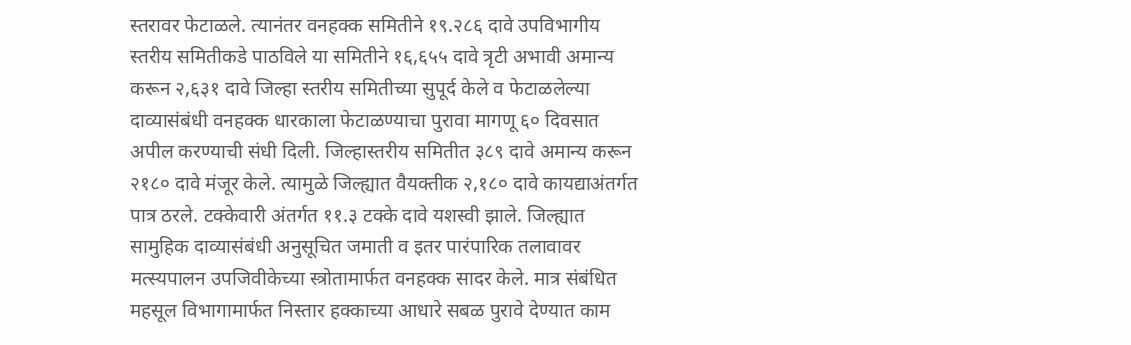स्तरावर फेटाळले. त्यानंतर वनहक्क समितीने १९.२८६ दावे उपविभागीय स्तरीय समितीकडे पाठविले या समितीने १६,६५५ दावे त्रृटी अभावी अमान्य करून २,६३१ दावे जिल्हा स्तरीय समितीच्या सुपूर्द केले व फेटाळलेल्या दाव्यासंबंधी वनहक्क धारकाला फेटाळण्याचा पुरावा मागणू ६० दिवसात अपील करण्याची संधी दिली. जिल्हास्तरीय समितीत ३८९ दावे अमान्य करून २१८० दावे मंजूर केले. त्यामुळे जिल्ह्यात वैयक्तीक २,१८० दावे कायद्याअंतर्गत पात्र ठरले. टक्केवारी अंतर्गत ११.३ टक्के दावे यशस्वी झाले. जिल्ह्यात सामुहिक दाव्यासंबंधी अनुसूचित जमाती व इतर पारंपारिक तलावावर मत्स्यपालन उपजिवीकेच्या स्त्रोतामार्फत वनहक्क सादर केले. मात्र संबंधित महसूल विभागामार्फत निस्तार हक्काच्या आधारे सबळ पुरावे देण्यात काम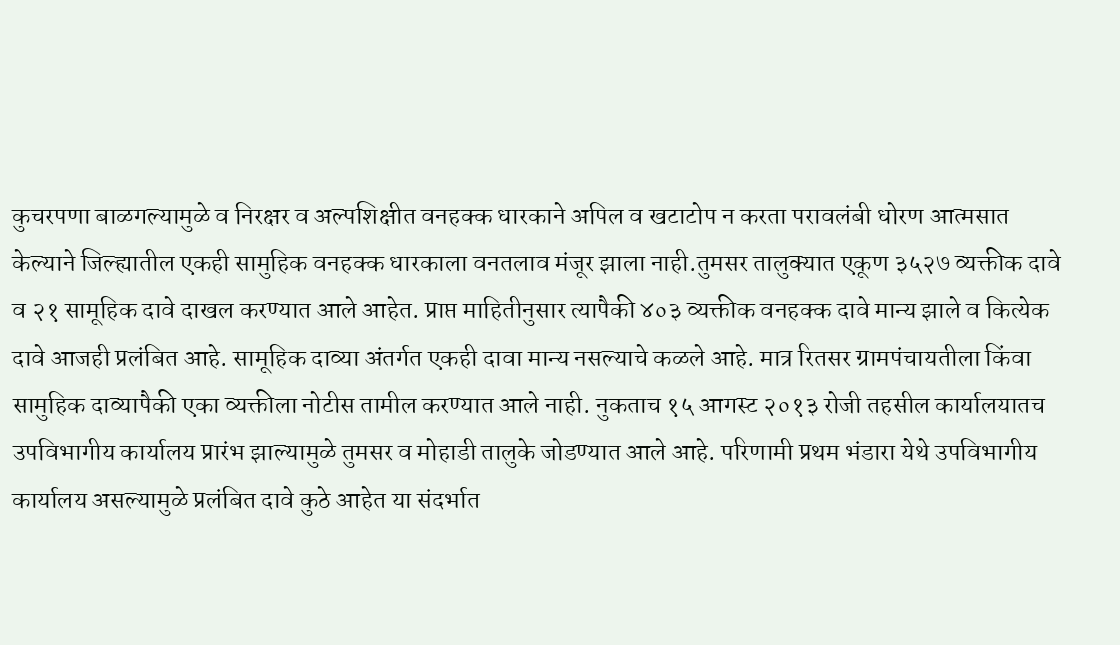कुचरपणा बाळगल्यामुळे व निरक्षर व अल्पशिक्षीत वनहक्क धारकाने अपिल व खटाटोप न करता परावलंबी धोरण आत्मसात केल्याने जिल्ह्यातील एकही सामुहिक वनहक्क धारकाला वनतलाव मंजूर झाला नाही.तुमसर तालुक्यात एकूण ३५२७ व्यक्तीक दावे व २१ सामूहिक दावे दाखल करण्यात आले आहेत. प्राप्त माहितीनुसार त्यापैकी ४०३ व्यक्तीक वनहक्क दावे मान्य झाले व कित्येक दावे आजही प्रलंबित आहे. सामूहिक दाव्या अंतर्गत एकही दावा मान्य नसल्याचे कळले आहे. मात्र रितसर ग्रामपंचायतीला किंवा सामुहिक दाव्यापैकी एका व्यक्तीला नोटीस तामील करण्यात आले नाही. नुकताच १५ आगस्ट २०१३ रोजी तहसील कार्यालयातच उपविभागीय कार्यालय प्रारंभ झाल्यामुळे तुमसर व मोहाडी तालुके जोडण्यात आले आहे. परिणामी प्रथम भंडारा येथे उपविभागीय कार्यालय असल्यामुळे प्रलंबित दावे कुठे आहेत या संदर्भात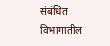संबंधित विभागातील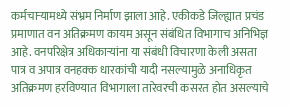कर्मचाऱ्यामध्ये संभ्रम निर्माण झाला आहे. एकीकडे जिल्ह्यात प्रचंड प्रमाणात वन अतिक्रमण कायम असून संबंधित विभागाच अनिभिज्ञ आहे. वनपरिक्षेत्र अधिकाऱ्यांना या संबंधी विचारणा केली असता पात्र व अपात्र वनहक्क धारकांची यादी नसल्यामुळे अनाधिकृत अतिक्रमण हरविण्यात विभागाला तारेवरची कसरत होत असल्याचे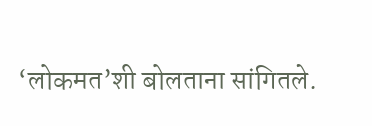‘लोकमत’शी बोलताना सांगितले.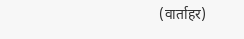(वार्ताहर)